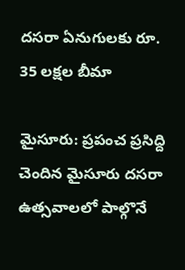దసరా ఏనుగులకు రూ. 35 లక్షల బీమా

మైసూరు: ప్రపంచ ప్రసిద్ది చెందిన మైసూరు దసరా ఉత్సవాలలో పాల్గొనే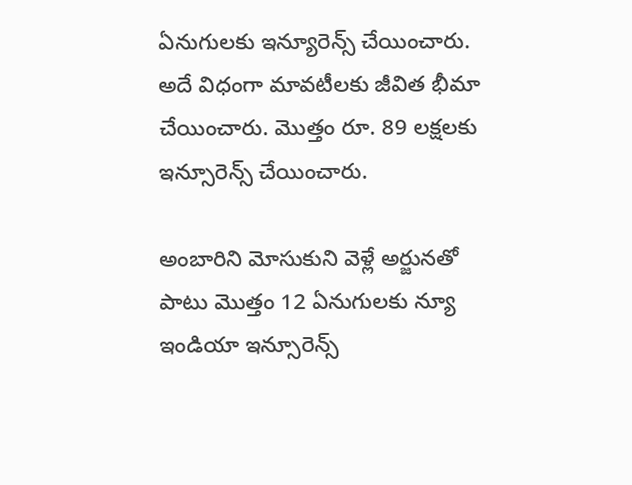ఏనుగులకు ఇన్యూరెన్స్ చేయించారు. అదే విధంగా మావటీలకు జీవిత భీమా చేయించారు. మొత్తం రూ. 89 లక్షలకు ఇన్సూరెన్స్ చేయించారు.

అంబారిని మోసుకుని వెళ్లే అర్జునతో పాటు మొత్తం 12 ఏనుగులకు న్యూ ఇండియా ఇన్సూరెన్స్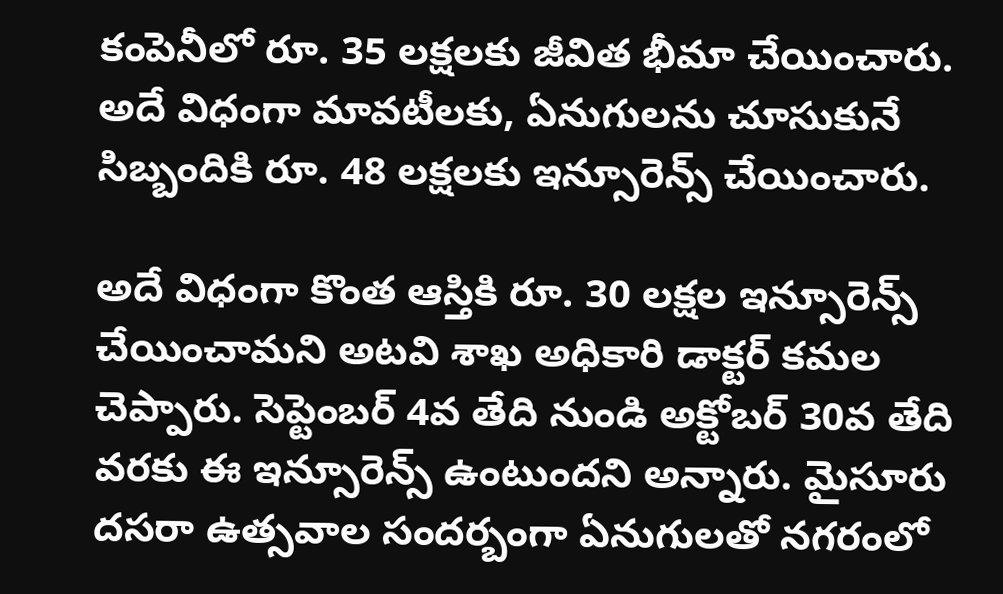కంపెనీలో రూ. 35 లక్షలకు జీవిత భీమా చేయించారు. అదే విధంగా మావటీలకు, ఏనుగులను చూసుకునే సిబ్బందికి రూ. 48 లక్షలకు ఇన్సూరెన్స్ చేయించారు.

అదే విధంగా కొంత ఆస్తికి రూ. 30 లక్షల ఇన్సూరెన్స్ చేయించామని అటవి శాఖ అధికారి డాక్టర్ కమల చెప్పారు. సెప్టెంబర్ 4వ తేది నుండి అక్టోబర్ 30వ తేది వరకు ఈ ఇన్సూరెన్స్ ఉంటుందని అన్నారు. మైసూరు దసరా ఉత్సవాల సందర్బంగా ఏనుగులతో నగరంలో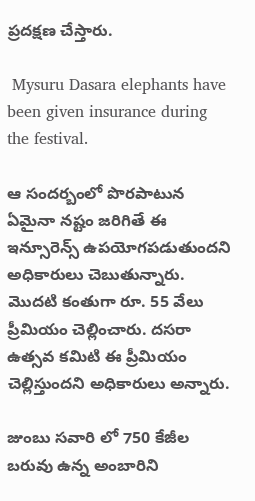ప్రదక్షణ చేస్తారు.

 Mysuru Dasara elephants have been given insurance during the festival.

ఆ సందర్బంలో పొరపాటున ఏమైనా నష్టం జరిగితే ఈ ఇన్సూరెన్స్ ఉపయోగపడుతుందని అధికారులు చెబుతున్నారు. మొదటి కంతుగా రూ. 55 వేలు ప్రీమియం చెల్లించారు. దసరా ఉత్సవ కమిటి ఈ ప్రీమియం చెల్లిస్తుందని అధికారులు అన్నారు.

జుంబు సవారి లో 750 కేజీల బరువు ఉన్న అంబారిని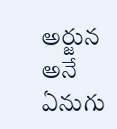అర్జున అనే ఏనుగు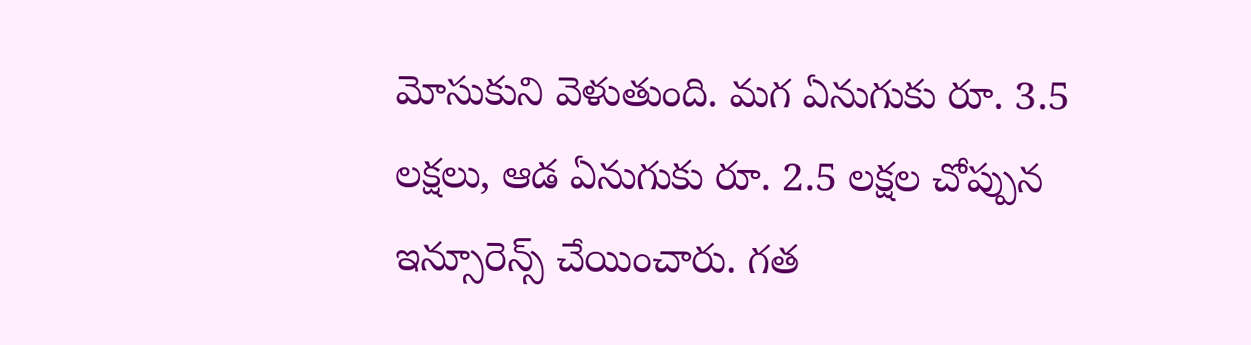మోసుకుని వెళుతుంది. మగ ఏనుగుకు రూ. 3.5 లక్షలు, ఆడ ఏనుగుకు రూ. 2.5 లక్షల చోప్పున ఇన్సూరెన్స్ చేయించారు. గత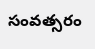సంవత్సరం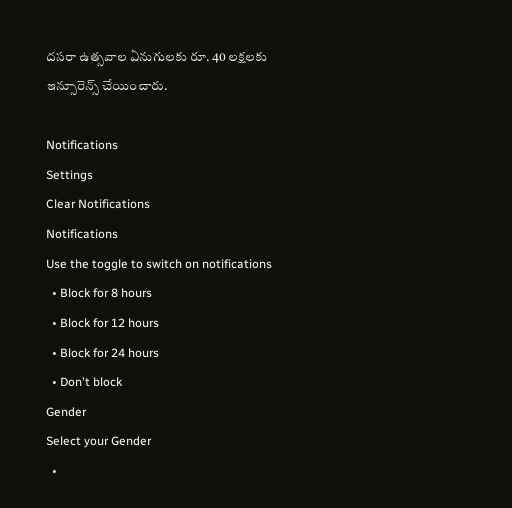దసరా ఉత్సవాల ఏనుగులకు రూ. 40 లక్షలకు ఇన్సూరెన్స్ చేయించారు.

Notifications
Settings
Clear Notifications
Notifications
Use the toggle to switch on notifications
  • Block for 8 hours
  • Block for 12 hours
  • Block for 24 hours
  • Don't block
Gender
Select your Gender
  •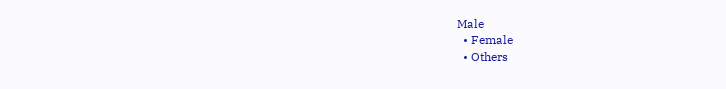Male
  • Female
  • Others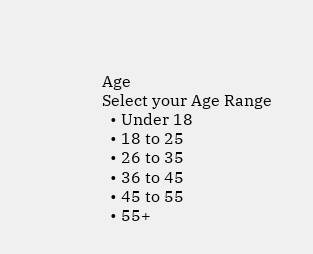Age
Select your Age Range
  • Under 18
  • 18 to 25
  • 26 to 35
  • 36 to 45
  • 45 to 55
  • 55+